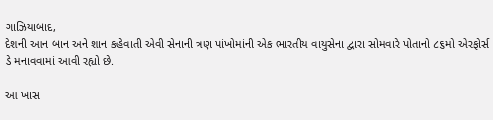ગાઝિયાબાદ,
દેશની આન બાન અને શાન કહેવાતી એવી સેનાની ત્રણ પાંખોમાંની એક ભારતીય વાયુસેના દ્વારા સોમવારે પોતાનો ૮૬મો એરફોર્સ ડે મનાવવામાં આવી રહ્યો છે.

આ ખાસ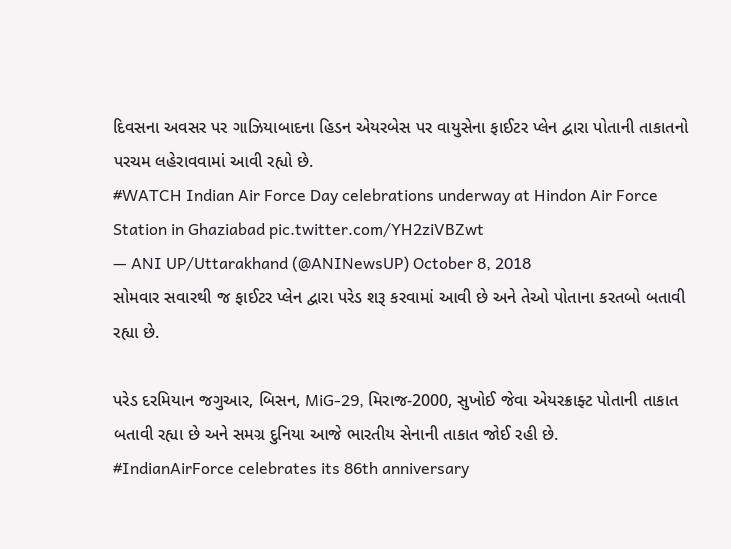દિવસના અવસર પર ગાઝિયાબાદના હિડન એયરબેસ પર વાયુસેના ફાઈટર પ્લેન દ્વારા પોતાની તાકાતનો પરચમ લહેરાવવામાં આવી રહ્યો છે.
#WATCH Indian Air Force Day celebrations underway at Hindon Air Force Station in Ghaziabad pic.twitter.com/YH2ziVBZwt
— ANI UP/Uttarakhand (@ANINewsUP) October 8, 2018
સોમવાર સવારથી જ ફાઈટર પ્લેન દ્વારા પરેડ શરૂ કરવામાં આવી છે અને તેઓ પોતાના કરતબો બતાવી રહ્યા છે.

પરેડ દરમિયાન જગુઆર, બિસન, MiG-29, મિરાજ-2000, સુખોઈ જેવા એયરક્રાફ્ટ પોતાની તાકાત બતાવી રહ્યા છે અને સમગ્ર દુનિયા આજે ભારતીય સેનાની તાકાત જોઈ રહી છે.
#IndianAirForce celebrates its 86th anniversary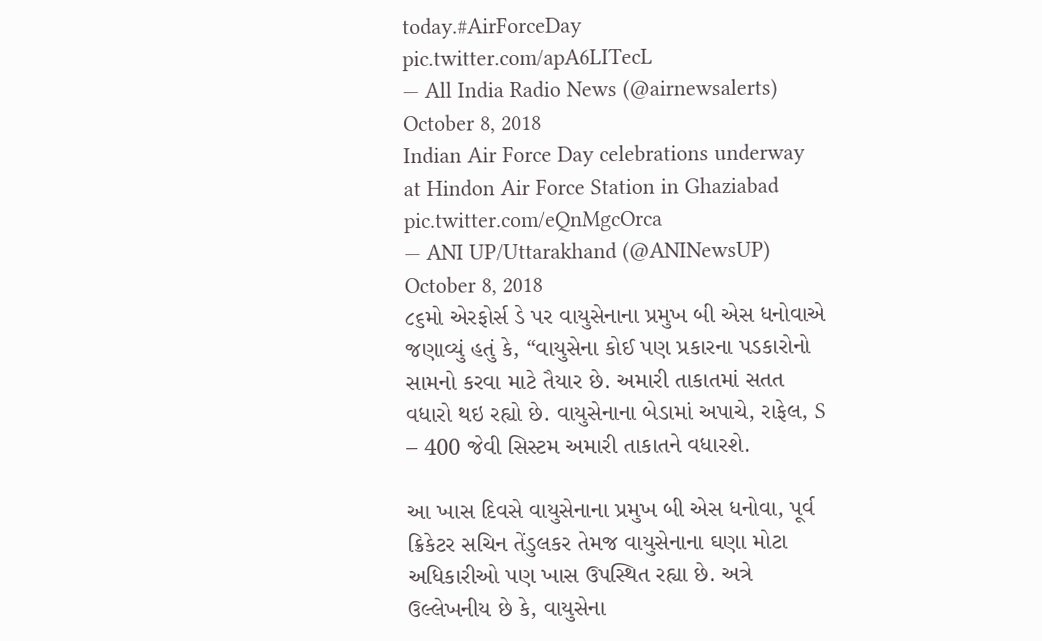today.#AirForceDay pic.twitter.com/apA6LITecL
— All India Radio News (@airnewsalerts) October 8, 2018
Indian Air Force Day celebrations underway at Hindon Air Force Station in Ghaziabad pic.twitter.com/eQnMgcOrca
— ANI UP/Uttarakhand (@ANINewsUP) October 8, 2018
૮૬મો એરફોર્સ ડે પર વાયુસેનાના પ્રમુખ બી એસ ધનોવાએ જણાવ્યું હતું કે, “વાયુસેના કોઈ પણ પ્રકારના પડકારોનો સામનો કરવા માટે તૈયાર છે. અમારી તાકાતમાં સતત વધારો થઇ રહ્યો છે. વાયુસેનાના બેડામાં અપાચે, રાફેલ, S – 400 જેવી સિસ્ટમ અમારી તાકાતને વધારશે.

આ ખાસ દિવસે વાયુસેનાના પ્રમુખ બી એસ ધનોવા, પૂર્વ ક્રિકેટર સચિન તેંડુલકર તેમજ વાયુસેનાના ઘણા મોટા અધિકારીઓ પણ ખાસ ઉપસ્થિત રહ્યા છે. અત્રે ઉલ્લેખનીય છે કે, વાયુસેના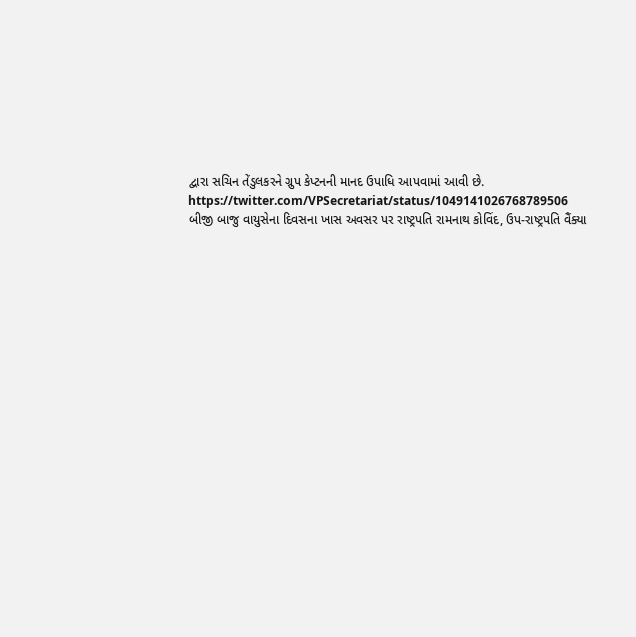દ્વારા સચિન તેંડુલકરને ગ્રુપ કેપ્ટનની માનદ ઉપાધિ આપવામાં આવી છે.
https://twitter.com/VPSecretariat/status/1049141026768789506
બીજી બાજુ વાયુસેના દિવસના ખાસ અવસર પર રાષ્ટ્રપતિ રામનાથ કોવિંદ, ઉપ-રાષ્ટ્રપતિ વૈંક્યા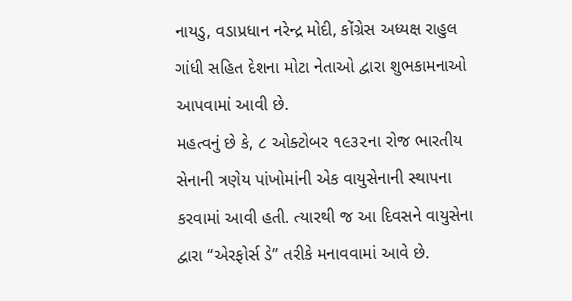નાયડુ, વડાપ્રધાન નરેન્દ્ર મોદી, કોંગ્રેસ અધ્યક્ષ રાહુલ ગાંધી સહિત દેશના મોટા નેતાઓ દ્વારા શુભકામનાઓ આપવામાં આવી છે.
મહત્વનું છે કે, ૮ ઓક્ટોબર ૧૯૩૨ના રોજ ભારતીય સેનાની ત્રણેય પાંખોમાંની એક વાયુસેનાની સ્થાપના કરવામાં આવી હતી. ત્યારથી જ આ દિવસને વાયુસેના દ્વારા “એરફોર્સ ડે” તરીકે મનાવવામાં આવે છે.